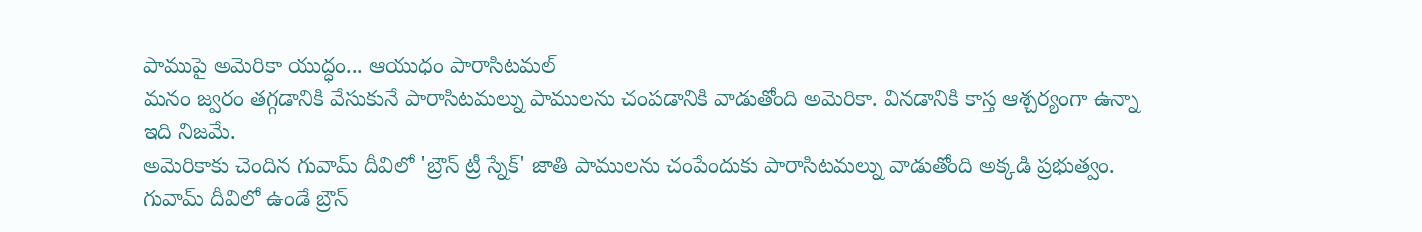పాముపై అమెరికా యుద్ధం... ఆయుధం పారాసిటమల్
మనం జ్వరం తగ్గడానికి వేసుకునే పారాసిటమల్ను పాములను చంపడానికి వాడుతోంది అమెరికా. వినడానికి కాస్త ఆశ్చర్యంగా ఉన్నా ఇది నిజమే.
అమెరికాకు చెందిన గువామ్ దీవిలో 'బ్రౌన్ ట్రీ స్నేక్' జాతి పాములను చంపేందుకు పారాసిటమల్ను వాడుతోంది అక్కడి ప్రభుత్వం.
గువామ్ దీవిలో ఉండే బ్రౌన్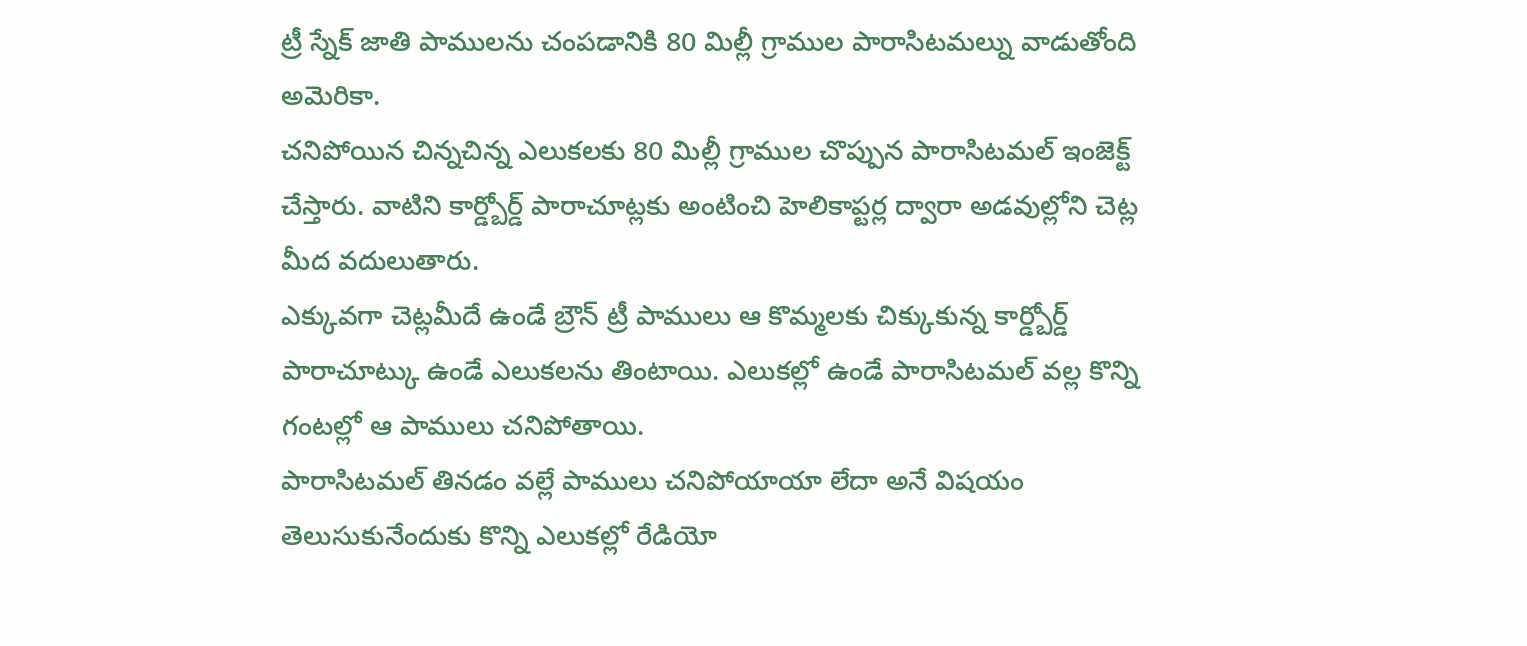ట్రీ స్నేక్ జాతి పాములను చంపడానికి 80 మిల్లీ గ్రాముల పారాసిటమల్ను వాడుతోంది అమెరికా.
చనిపోయిన చిన్నచిన్న ఎలుకలకు 80 మిల్లీ గ్రాముల చొప్పున పారాసిటమల్ ఇంజెక్ట్ చేస్తారు. వాటిని కార్డ్బోర్డ్ పారాచూట్లకు అంటించి హెలికాప్టర్ల ద్వారా అడవుల్లోని చెట్ల మీద వదులుతారు.
ఎక్కువగా చెట్లమీదే ఉండే బ్రౌన్ ట్రీ పాములు ఆ కొమ్మలకు చిక్కుకున్న కార్డ్బోర్డ్ పారాచూట్కు ఉండే ఎలుకలను తింటాయి. ఎలుకల్లో ఉండే పారాసిటమల్ వల్ల కొన్ని గంటల్లో ఆ పాములు చనిపోతాయి.
పారాసిటమల్ తినడం వల్లే పాములు చనిపోయాయా లేదా అనే విషయం తెలుసుకునేందుకు కొన్ని ఎలుకల్లో రేడియో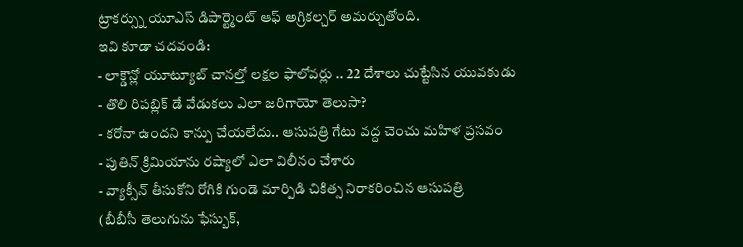ట్రాకర్స్ను యూఎస్ డిపార్ట్మెంట్ ఆఫ్ అగ్రికల్చర్ అమర్చుతోంది.
ఇవి కూడా చదవండి:
- లాక్డౌన్లో యూట్యూబ్ చానల్తో లక్షల ఫాలోవర్లు .. 22 దేశాలు చుట్టేసిన యువకుడు
- తొలి రిపబ్లిక్ డే వేడుకలు ఎలా జరిగాయో తెలుసా?
- కరోనా ఉందని కాన్పు చేయలేదు.. ఆసుపత్రి గేటు వద్ద చెంచు మహిళ ప్రసవం
- పుతిన్ క్రిమియాను రష్యాలో ఎలా విలీనం చేశారు
- వ్యాక్సీన్ తీసుకోని రోగికి గుండె మార్పిడి చికిత్స నిరాకరించిన ఆసుపత్రి
(బీబీసీ తెలుగును ఫేస్బుక్,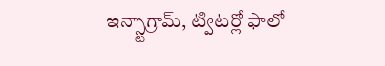ఇన్స్టాగ్రామ్, ట్విటర్లో ఫాలో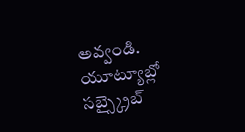అవ్వండి. యూట్యూబ్లో సబ్స్క్రైబ్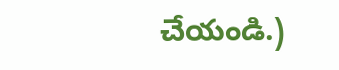చేయండి.)